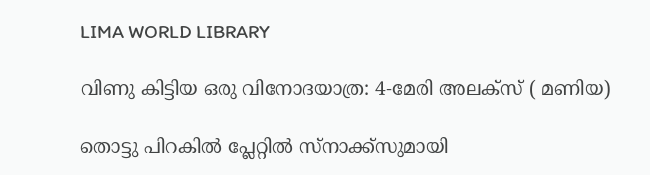LIMA WORLD LIBRARY

വിണു കിട്ടിയ ഒരു വിനോദയാത്ര: 4-മേരി അലക്‌സ് ( മണിയ)

തൊട്ടു പിറകില്‍ പ്ലേറ്റില്‍ സ്‌നാക്ക്‌സുമായി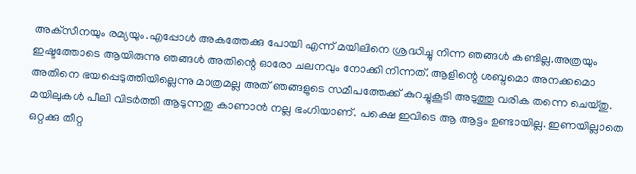അക്‌സീനയും രമ്യയും.എപ്പോള്‍ അകത്തേക്കു പോയി എന്ന് മയിലിനെ ശ്രദ്ധിച്ചു നിന്ന ഞങ്ങള്‍ കണ്ടില്ല.അത്രയും ഇഷ്ടത്തോടെ ആയിരുന്നു ഞങ്ങള്‍ അതിന്റെ ഓരോ ചലനവും നോക്കി നിന്നത്. ആളിന്റെ ശബ്ദമൊ അനക്കമൊ അതിനെ ഭയപ്പെടുത്തിയില്ലെന്നു മാത്രമല്ല അത് ഞങ്ങളുടെ സമീപത്തേക്ക് കുറച്ചുകൂടി അടുത്തു വരിക തന്നെ ചെയ്തു.
മയിലുകള്‍ പീലി വിടര്‍ത്തി ആടുന്നതു കാണാന്‍ നല്ല ഭംഗിയാണ്. പക്ഷെ ഇവിടെ ആ ആട്ടം ഉണ്ടായില്ല. ഇണയില്ലാതെ ഒറ്റക്കു തീറ്റ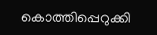കൊത്തിപ്പെറുക്കി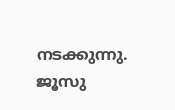നടക്കുന്നു. ജൂസു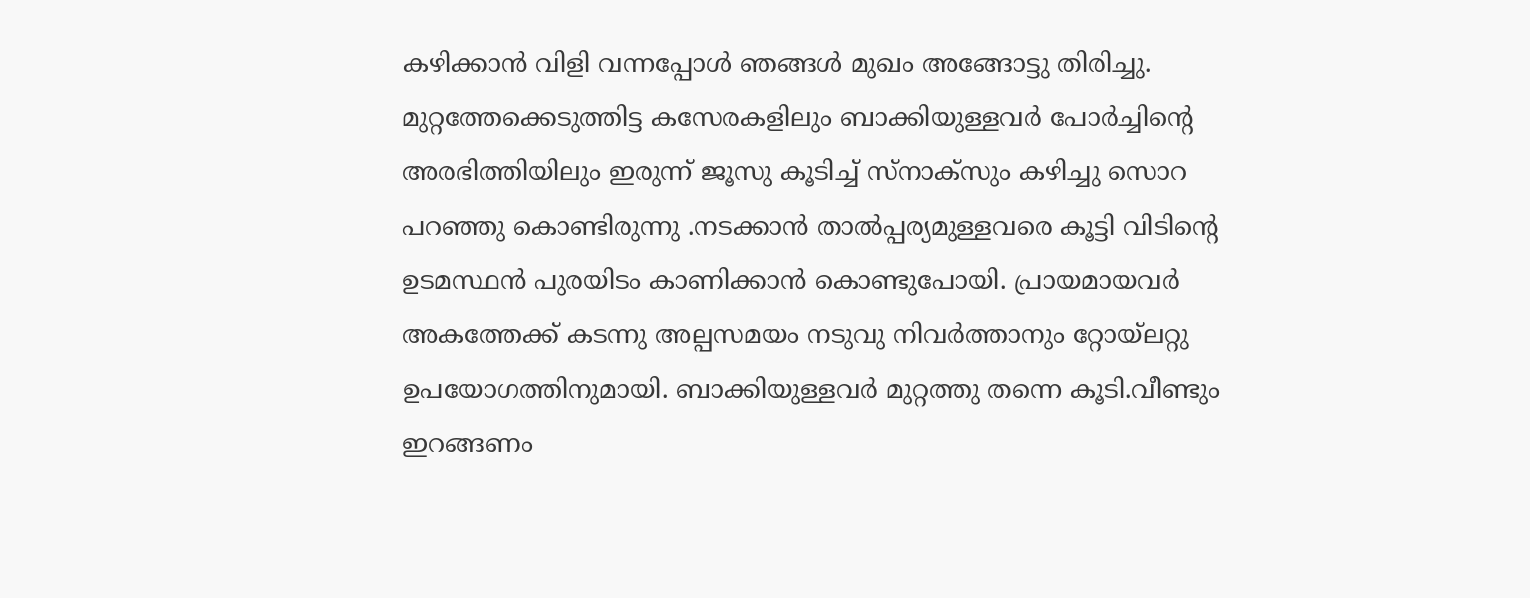കഴിക്കാന്‍ വിളി വന്നപ്പോള്‍ ഞങ്ങള്‍ മുഖം അങ്ങോട്ടു തിരിച്ചു.
മുറ്റത്തേക്കെടുത്തിട്ട കസേരകളിലും ബാക്കിയുള്ളവര്‍ പോര്‍ച്ചിന്റെ അരഭിത്തിയിലും ഇരുന്ന് ജൂസു കൂടിച്ച് സ്‌നാക്‌സും കഴിച്ചു സൊറ പറഞ്ഞു കൊണ്ടിരുന്നു .നടക്കാന്‍ താല്‍പ്പര്യമുള്ളവരെ കൂട്ടി വിടിന്റെ ഉടമസ്ഥന്‍ പുരയിടം കാണിക്കാന്‍ കൊണ്ടുപോയി. പ്രായമായവര്‍ അകത്തേക്ക് കടന്നു അല്പസമയം നടുവു നിവര്‍ത്താനും റ്റോയ്‌ലറ്റു ഉപയോഗത്തിനുമായി. ബാക്കിയുള്ളവര്‍ മുറ്റത്തു തന്നെ കൂടി.വീണ്ടും ഇറങ്ങണം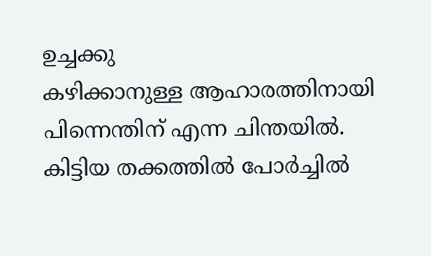ഉച്ചക്കു
കഴിക്കാനുള്ള ആഹാരത്തിനായി പിന്നെന്തിന് എന്ന ചിന്തയില്‍. കിട്ടിയ തക്കത്തില്‍ പോര്‍ച്ചില്‍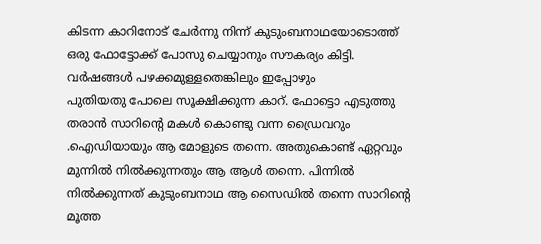കിടന്ന കാറിനോട് ചേര്‍ന്നു നിന്ന് കുടുംബനാഥയോടൊത്ത് ഒരു ഫോട്ടോക്ക് പോസു ചെയ്യാനും സൗകര്യം കിട്ടി. വര്‍ഷങ്ങള്‍ പഴക്കമുള്ളതെങ്കിലും ഇപ്പോഴും
പുതിയതു പോലെ സൂക്ഷിക്കുന്ന കാറ്. ഫോട്ടൊ എടുത്തു തരാന്‍ സാറിന്റെ മകള്‍ കൊണ്ടു വന്ന ഡ്രൈവറും .ഐഡിയായും ആ മോളുടെ തന്നെ. അതുകൊണ്ട് ഏറ്റവും മുന്നില്‍ നില്‍ക്കുന്നതും ആ ആള്‍ തന്നെ. പിന്നില്‍ നില്‍ക്കുന്നത് കുടുംബനാഥ ആ സൈഡില്‍ തന്നെ സാറിന്റെ മൂത്ത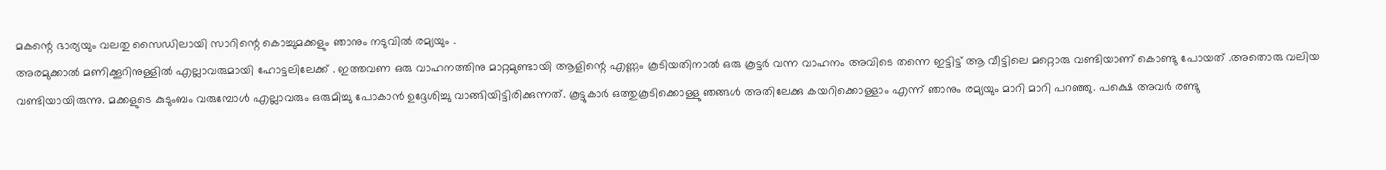മകന്റെ ഭാര്യയും വലതു സൈഡിലായി സാറിന്റെ കൊച്ചുമക്കളും ഞാനും നടുവില്‍ രമ്യയും .
അരമുക്കാല്‍ മണിക്കൂറിനുള്ളില്‍ എല്ലാവരുമായി ഹോട്ടലിലേക്ക് . ഇത്തവണ ഒരു വാഹനത്തിനു മാറ്റമുണ്ടായി ആളിന്റെ എണ്ണം കൂടിയതിനാല്‍ ഒരു കൂട്ടര്‍ വന്ന വാഹനം അവിടെ തന്നെ ഇട്ടിട്ട് ആ വീട്ടിലെ മറ്റൊരു വണ്ടിയാണ് കൊണ്ടു പോയത് .അതൊരു വലിയ വണ്ടിയായിരുന്നു. മക്കളുടെ കുടുംബം വരുമ്പോള്‍ എല്ലാവരും ഒരുമിച്ചു പോകാന്‍ ഉദ്ദേശിച്ചു വാങ്ങിയിട്ടിരിക്കുന്നത്. കൂട്ടുകാര്‍ ഒത്തുകൂടിക്കൊള്ളു ഞങ്ങള്‍ അതിലേക്കു കയറിക്കൊള്ളാം എന്ന് ഞാനും രമ്യയും മാറി മാറി പറഞ്ഞു. പക്ഷെ അവര്‍ രണ്ടു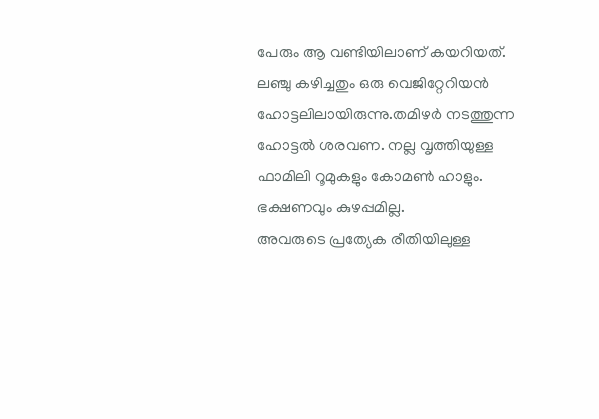പേരും ആ വണ്ടിയിലാണ് കയറിയത്.
ലഞ്ചു കഴിച്ചതും ഒരു വെജിറ്റേറിയന്‍ ഹോട്ടലിലായിരുന്നു.തമിഴര്‍ നടത്തുന്ന ഹോട്ടല്‍ ശരവണ. നല്ല വൃത്തിയുള്ള ഫാമിലി റൂമുകളും കോമണ്‍ ഹാളും. ഭക്ഷണവും കുഴപ്പമില്ല.
അവരുടെ പ്രത്യേക രീതിയിലുള്ള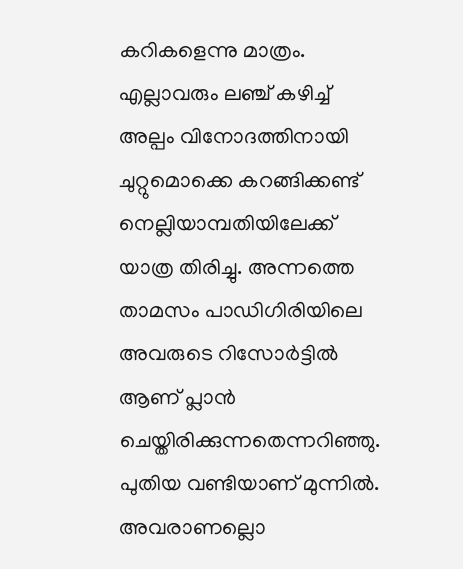കറികളെന്നു മാത്രം. എല്ലാവരും ലഞ്ച് കഴിച്ച് അല്പം വിനോദത്തിനായി ചുറ്റുമൊക്കെ കറങ്ങിക്കണ്ട് നെല്ലിയാമ്പതിയിലേക്ക് യാത്ര തിരിച്ചു. അന്നത്തെ താമസം പാഡിഗിരിയിലെ അവരുടെ റിസോര്‍ട്ടില്‍ ആണ് പ്ലാന്‍ ചെയ്തിരിക്കുന്നതെന്നറിഞ്ഞു.
പുതിയ വണ്ടിയാണ് മുന്നില്‍. അവരാണല്ലൊ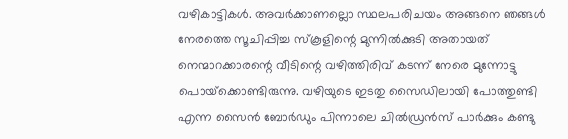വഴികാട്ടികള്‍. അവര്‍ക്കാണല്ലൊ സ്ഥലപരിചയം അങ്ങനെ ഞങ്ങള്‍ നേരത്തെ സൂചിപ്പിച്ച സ്‌കൂളിന്റെ മുന്നില്‍ക്കുടി അതായത് നെന്മാറക്കാരന്റെ വീടിന്റെ വഴിത്തിരിവ് കടന്ന് നേരെ മുന്നോട്ടു പൊയ്‌ക്കൊണ്ടിരുന്നു. വഴിയുടെ ഇടതു സൈഡിലായി പോത്തുണ്ടി എന്ന സൈന്‍ ബോര്‍ഡും പിന്നാലെ ചില്‍ഡ്രന്‍സ് പാര്‍ക്കും കണ്ടു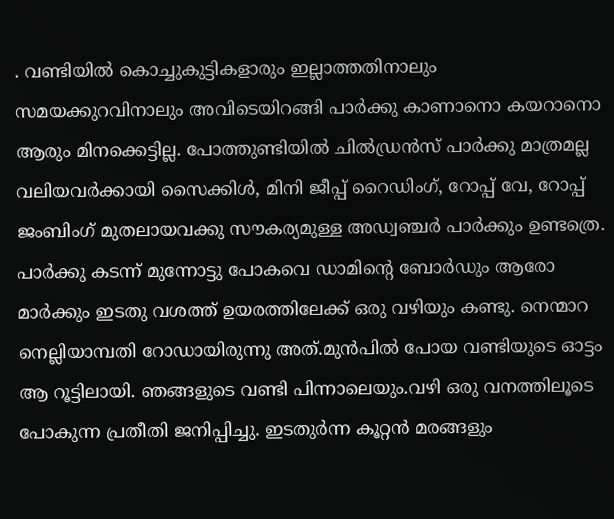. വണ്ടിയില്‍ കൊച്ചുകുട്ടികളാരും ഇല്ലാത്തതിനാലും സമയക്കുറവിനാലും അവിടെയിറങ്ങി പാര്‍ക്കു കാണാനൊ കയറാനൊ ആരും മിനക്കെട്ടില്ല. പോത്തുണ്ടിയില്‍ ചില്‍ഡ്രന്‍സ് പാര്‍ക്കു മാത്രമല്ല വലിയവര്‍ക്കായി സൈക്കിള്‍, മിനി ജീപ്പ് റൈഡിംഗ്, റോപ്പ് വേ, റോപ്പ് ജംബിംഗ് മുതലായവക്കു സൗകര്യമുള്ള അഡ്വഞ്ചര്‍ പാര്‍ക്കും ഉണ്ടത്രെ.
പാര്‍ക്കു കടന്ന് മുന്നോട്ടു പോകവെ ഡാമിന്റെ ബോര്‍ഡും ആരോ മാര്‍ക്കും ഇടതു വശത്ത് ഉയരത്തിലേക്ക് ഒരു വഴിയും കണ്ടു. നെന്മാറ നെല്ലിയാമ്പതി റോഡായിരുന്നു അത്.മുന്‍പില്‍ പോയ വണ്ടിയുടെ ഓട്ടം ആ റൂട്ടിലായി. ഞങ്ങളുടെ വണ്ടി പിന്നാലെയും.വഴി ഒരു വനത്തിലൂടെ പോകുന്ന പ്രതീതി ജനിപ്പിച്ചു. ഇടതുര്‍ന്ന കൂറ്റന്‍ മരങ്ങളും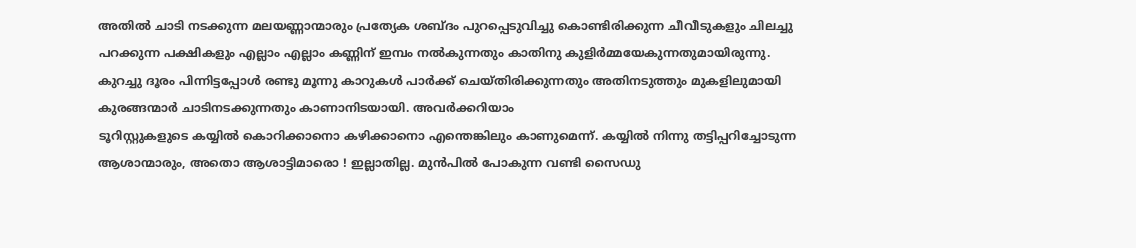അതില്‍ ചാടി നടക്കുന്ന മലയണ്ണാന്മാരും പ്രത്യേക ശബ്ദം പുറപ്പെടുവിച്ചു കൊണ്ടിരിക്കുന്ന ചീവീടുകളും ചിലച്ചു പറക്കുന്ന പക്ഷികളും എല്ലാം എല്ലാം കണ്ണിന് ഇമ്പം നല്‍കുന്നതും കാതിനു കുളിര്‍മ്മയേകുന്നതുമായിരുന്നു.
കുറച്ചു ദൂരം പിന്നിട്ടപ്പോള്‍ രണ്ടു മൂന്നു കാറുകള്‍ പാര്‍ക്ക് ചെയ്തിരിക്കുന്നതും അതിനടുത്തും മുകളിലുമായി കുരങ്ങന്മാര്‍ ചാടിനടക്കുന്നതും കാണാനിടയായി. അവര്‍ക്കറിയാം
ടൂറിസ്റ്റുകളുടെ കയ്യില്‍ കൊറിക്കാനൊ കഴിക്കാനൊ എന്തെങ്കിലും കാണുമെന്ന്. കയ്യില്‍ നിന്നു തട്ടിപ്പറിച്ചോടുന്ന ആശാന്മാരും, അതൊ ആശാട്ടിമാരൊ ! ഇല്ലാതില്ല. മുന്‍പില്‍ പോകുന്ന വണ്ടി സൈഡു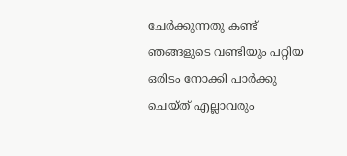ചേര്‍ക്കുന്നതു കണ്ട് ഞങ്ങളുടെ വണ്ടിയും പറ്റിയ ഒരിടം നോക്കി പാര്‍ക്കു ചെയ്ത് എല്ലാവരും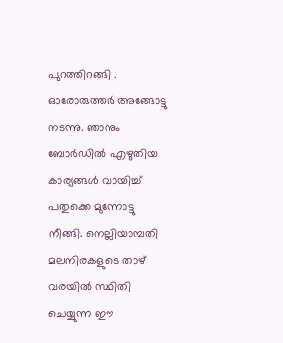പുറത്തിറങ്ങി . ഓരോരുത്തര്‍ അങ്ങോട്ടു നടന്നു. ഞാനും ബോര്‍ഡില്‍ എഴുതിയ കാര്യങ്ങള്‍ വായിച്ച് പതുക്കെ മുന്നോട്ടു നീങ്ങി. നെല്ലിയാമ്പതി മലനിരകളുടെ താഴ് വരയില്‍ സ്ഥിതി ചെയ്യുന്ന ഈ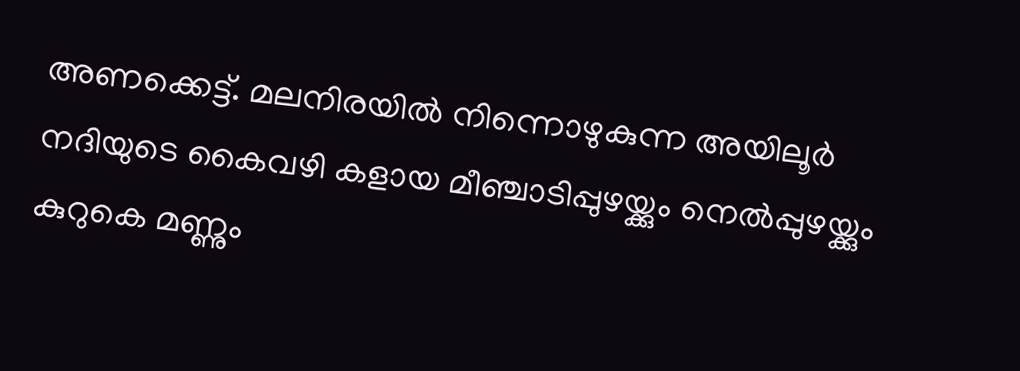അണക്കെട്ട്. മലനിരയില്‍ നിന്നൊഴുകുന്ന അയിലൂര്‍ നദിയുടെ കൈവഴി കളായ മീഞ്ചാടിപ്പുഴയ്ക്കും നെല്‍പ്പുഴയ്ക്കും കുറുകെ മണ്ണും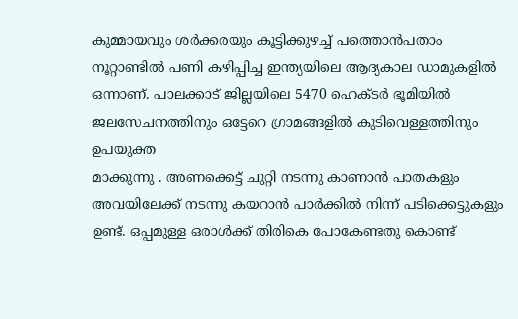കുമ്മായവും ശര്‍ക്കരയും കൂട്ടിക്കുഴച്ച് പത്തൊന്‍പതാം നൂറ്റാണ്ടില്‍ പണി കഴിപ്പിച്ച ഇന്ത്യയിലെ ആദ്യകാല ഡാമുകളില്‍ ഒന്നാണ്. പാലക്കാട് ജില്ലയിലെ 5470 ഹെക്ടര്‍ ഭൂമിയില്‍ ജലസേചനത്തിനും ഒട്ടേറെ ഗ്രാമങ്ങളില്‍ കുടിവെള്ളത്തിനും ഉപയുക്ത
മാക്കുന്നു . അണക്കെട്ട് ചുറ്റി നടന്നു കാണാന്‍ പാതകളും അവയിലേക്ക് നടന്നു കയറാന്‍ പാര്‍ക്കില്‍ നിന്ന് പടിക്കെട്ടുകളും ഉണ്ട്. ഒപ്പമുള്ള ഒരാള്‍ക്ക് തിരികെ പോകേണ്ടതു കൊണ്ട്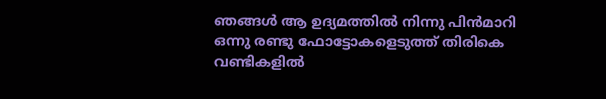ഞങ്ങള്‍ ആ ഉദ്യമത്തില്‍ നിന്നു പിന്‍മാറി ഒന്നു രണ്ടു ഫോട്ടോകളെടുത്ത് തിരികെ വണ്ടികളില്‍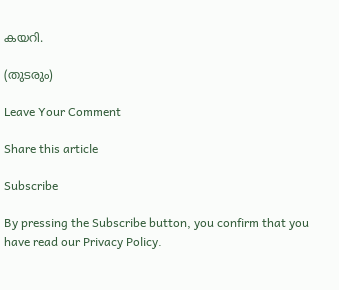കയറി.

(തുടരും)

Leave Your Comment

Share this article

Subscribe

By pressing the Subscribe button, you confirm that you have read our Privacy Policy.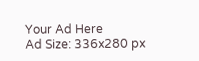Your Ad Here
Ad Size: 336x280 px